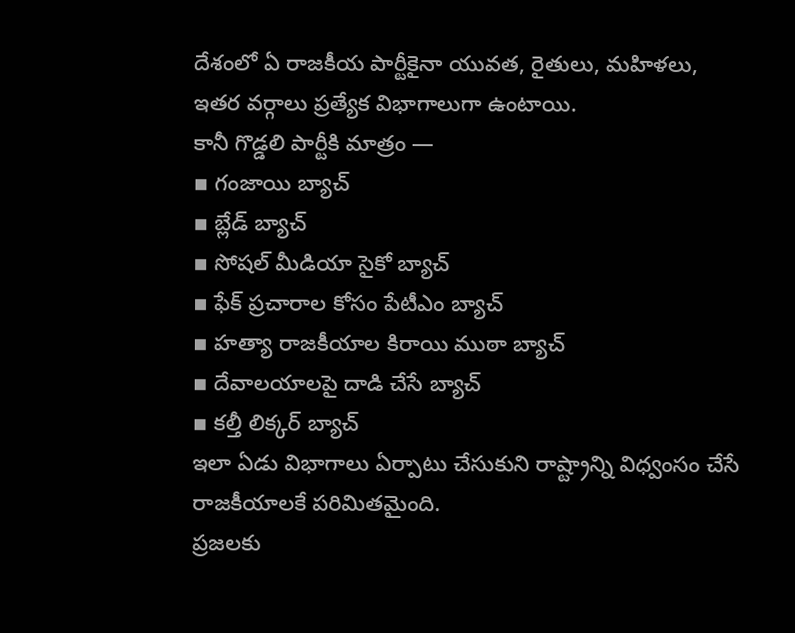దేశంలో ఏ రాజకీయ పార్టీకైనా యువత, రైతులు, మహిళలు, ఇతర వర్గాలు ప్రత్యేక విభాగాలుగా ఉంటాయి.
కానీ గొడ్డలి పార్టీకి మాత్రం —
▪ గంజాయి బ్యాచ్
▪ బ్లేడ్ బ్యాచ్
▪ సోషల్ మీడియా సైకో బ్యాచ్
▪ ఫేక్ ప్రచారాల కోసం పేటీఎం బ్యాచ్
▪ హత్యా రాజకీయాల కిరాయి ముఠా బ్యాచ్
▪ దేవాలయాలపై దాడి చేసే బ్యాచ్
▪ కల్తీ లిక్కర్ బ్యాచ్
ఇలా ఏడు విభాగాలు ఏర్పాటు చేసుకుని రాష్ట్రాన్ని విధ్వంసం చేసే రాజకీయాలకే పరిమితమైంది.
ప్రజలకు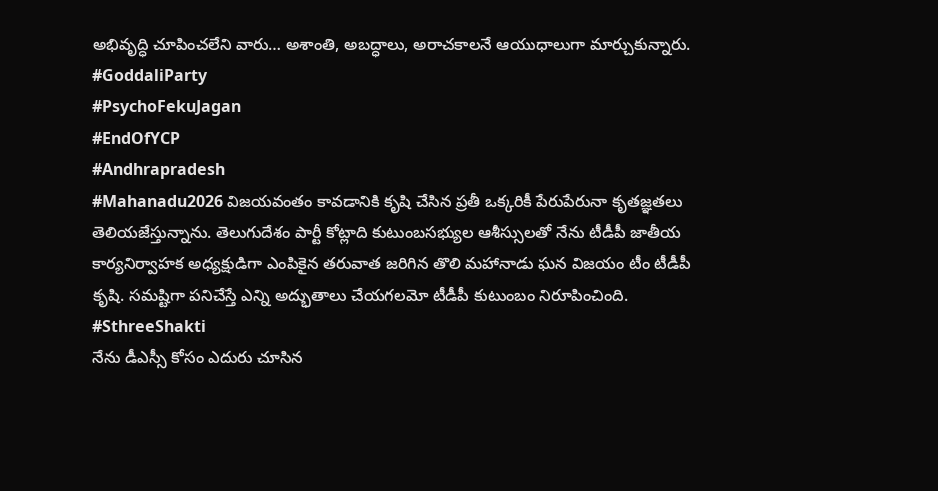అభివృద్ధి చూపించలేని వారు… అశాంతి, అబద్ధాలు, అరాచకాలనే ఆయుధాలుగా మార్చుకున్నారు.
#GoddaliParty
#PsychoFekuJagan
#EndOfYCP
#Andhrapradesh
#Mahanadu2026 విజయవంతం కావడానికి కృషి చేసిన ప్రతీ ఒక్కరికీ పేరుపేరునా కృతజ్ఞతలు తెలియజేస్తున్నాను. తెలుగుదేశం పార్టీ కోట్లాది కుటుంబసభ్యుల ఆశీస్సులతో నేను టీడీపీ జాతీయ కార్యనిర్వాహక అధ్యక్షుడిగా ఎంపికైన తరువాత జరిగిన తొలి మహానాడు ఘన విజయం టీం టీడీపీ కృషి. సమష్టిగా పనిచేస్తే ఎన్ని అద్భుతాలు చేయగలమో టీడీపీ కుటుంబం నిరూపించింది.
#SthreeShakti
నేను డీఎస్సీ కోసం ఎదురు చూసిన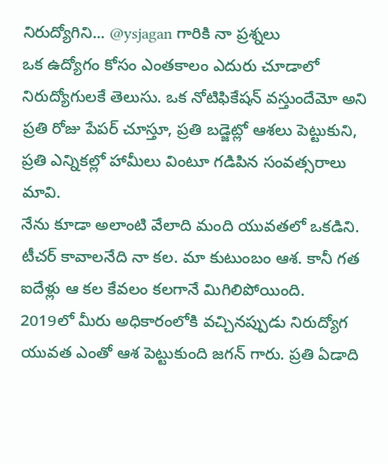నిరుద్యోగిని... @ysjagan గారికి నా ప్రశ్నలు
ఒక ఉద్యోగం కోసం ఎంతకాలం ఎదురు చూడాలో నిరుద్యోగులకే తెలుసు. ఒక నోటిఫికేషన్ వస్తుందేమో అని ప్రతి రోజు పేపర్ చూస్తూ, ప్రతి బడ్జెట్లో ఆశలు పెట్టుకుని, ప్రతి ఎన్నికల్లో హామీలు వింటూ గడిపిన సంవత్సరాలు మావి.
నేను కూడా అలాంటి వేలాది మంది యువతలో ఒకడిని. టీచర్ కావాలనేది నా కల. మా కుటుంబం ఆశ. కానీ గత ఐదేళ్లు ఆ కల కేవలం కలగానే మిగిలిపోయింది.
2019లో మీరు అధికారంలోకి వచ్చినప్పుడు నిరుద్యోగ యువత ఎంతో ఆశ పెట్టుకుంది జగన్ గారు. ప్రతి ఏడాది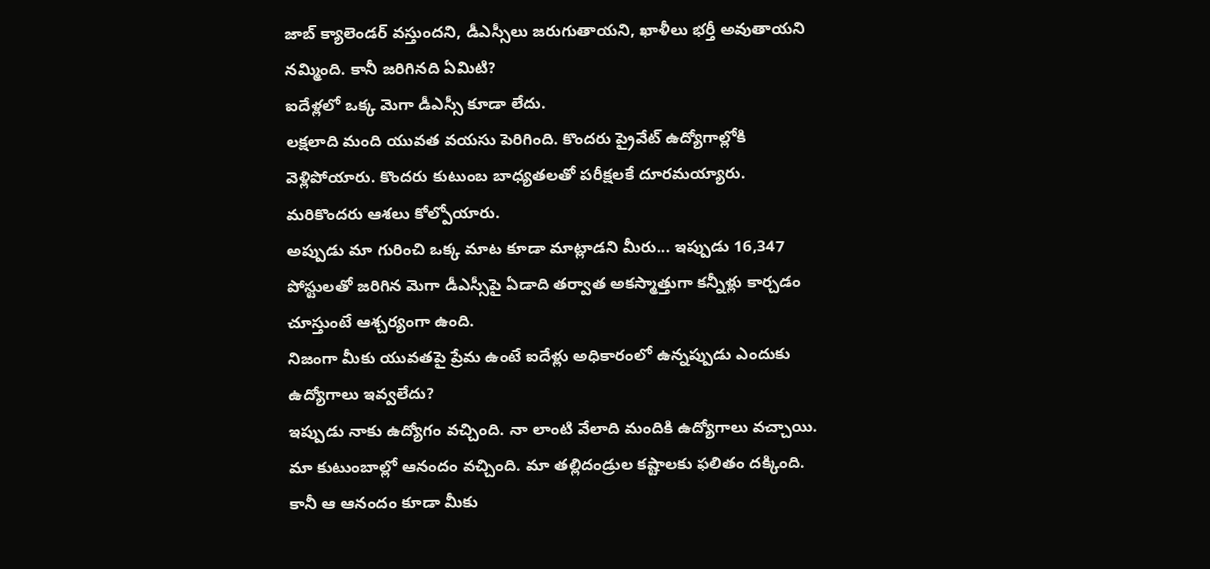జాబ్ క్యాలెండర్ వస్తుందని, డీఎస్సీలు జరుగుతాయని, ఖాళీలు భర్తీ అవుతాయని నమ్మింది. కానీ జరిగినది ఏమిటి?
ఐదేళ్లలో ఒక్క మెగా డీఎస్సీ కూడా లేదు.
లక్షలాది మంది యువత వయసు పెరిగింది. కొందరు ప్రైవేట్ ఉద్యోగాల్లోకి వెళ్లిపోయారు. కొందరు కుటుంబ బాధ్యతలతో పరీక్షలకే దూరమయ్యారు. మరికొందరు ఆశలు కోల్పోయారు.
అప్పుడు మా గురించి ఒక్క మాట కూడా మాట్లాడని మీరు... ఇప్పుడు 16,347 పోస్టులతో జరిగిన మెగా డీఎస్సీపై ఏడాది తర్వాత అకస్మాత్తుగా కన్నీళ్లు కార్చడం చూస్తుంటే ఆశ్చర్యంగా ఉంది.
నిజంగా మీకు యువతపై ప్రేమ ఉంటే ఐదేళ్లు అధికారంలో ఉన్నప్పుడు ఎందుకు ఉద్యోగాలు ఇవ్వలేదు?
ఇప్పుడు నాకు ఉద్యోగం వచ్చింది. నా లాంటి వేలాది మందికి ఉద్యోగాలు వచ్చాయి. మా కుటుంబాల్లో ఆనందం వచ్చింది. మా తల్లిదండ్రుల కష్టాలకు ఫలితం దక్కింది. కానీ ఆ ఆనందం కూడా మీకు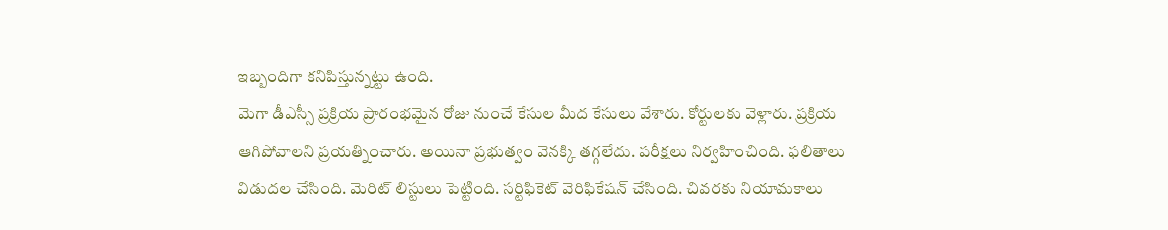ఇబ్బందిగా కనిపిస్తున్నట్టు ఉంది.
మెగా డీఎస్సీ ప్రక్రియ ప్రారంభమైన రోజు నుంచే కేసుల మీద కేసులు వేశారు. కోర్టులకు వెళ్లారు. ప్రక్రియ ఆగిపోవాలని ప్రయత్నించారు. అయినా ప్రభుత్వం వెనక్కి తగ్గలేదు. పరీక్షలు నిర్వహించింది. ఫలితాలు విడుదల చేసింది. మెరిట్ లిస్టులు పెట్టింది. సర్టిఫికెట్ వెరిఫికేషన్ చేసింది. చివరకు నియామకాలు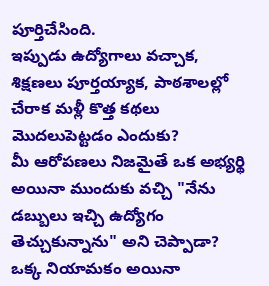పూర్తిచేసింది.
ఇప్పుడు ఉద్యోగాలు వచ్చాక, శిక్షణలు పూర్తయ్యాక, పాఠశాలల్లో చేరాక మళ్లీ కొత్త కథలు మొదలుపెట్టడం ఎందుకు?
మీ ఆరోపణలు నిజమైతే ఒక అభ్యర్థి అయినా ముందుకు వచ్చి "నేను డబ్బులు ఇచ్చి ఉద్యోగం తెచ్చుకున్నాను" అని చెప్పాడా?
ఒక్క నియామకం అయినా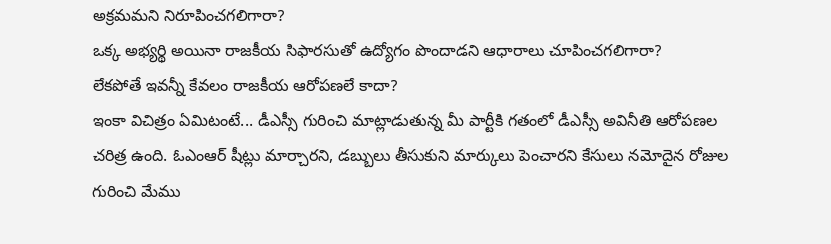అక్రమమని నిరూపించగలిగారా?
ఒక్క అభ్యర్థి అయినా రాజకీయ సిఫారసుతో ఉద్యోగం పొందాడని ఆధారాలు చూపించగలిగారా?
లేకపోతే ఇవన్నీ కేవలం రాజకీయ ఆరోపణలే కాదా?
ఇంకా విచిత్రం ఏమిటంటే... డీఎస్సీ గురించి మాట్లాడుతున్న మీ పార్టీకి గతంలో డీఎస్సీ అవినీతి ఆరోపణల చరిత్ర ఉంది. ఓఎంఆర్ షీట్లు మార్చారని, డబ్బులు తీసుకుని మార్కులు పెంచారని కేసులు నమోదైన రోజుల గురించి మేము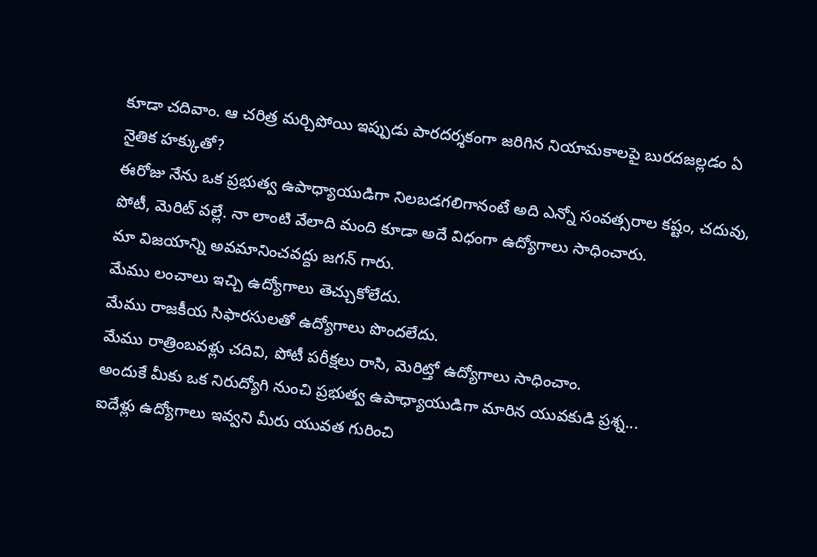కూడా చదివాం. ఆ చరిత్ర మర్చిపోయి ఇప్పుడు పారదర్శకంగా జరిగిన నియామకాలపై బురదజల్లడం ఏ నైతిక హక్కుతో?
ఈరోజు నేను ఒక ప్రభుత్వ ఉపాధ్యాయుడిగా నిలబడగలిగానంటే అది ఎన్నో సంవత్సరాల కష్టం, చదువు, పోటీ, మెరిట్ వల్లే. నా లాంటి వేలాది మంది కూడా అదే విధంగా ఉద్యోగాలు సాధించారు.
మా విజయాన్ని అవమానించవద్దు జగన్ గారు.
మేము లంచాలు ఇచ్చి ఉద్యోగాలు తెచ్చుకోలేదు.
మేము రాజకీయ సిఫారసులతో ఉద్యోగాలు పొందలేదు.
మేము రాత్రింబవళ్లు చదివి, పోటీ పరీక్షలు రాసి, మెరిట్తో ఉద్యోగాలు సాధించాం.
అందుకే మీకు ఒక నిరుద్యోగి నుంచి ప్రభుత్వ ఉపాధ్యాయుడిగా మారిన యువకుడి ప్రశ్న...
ఐదేళ్లు ఉద్యోగాలు ఇవ్వని మీరు యువత గురించి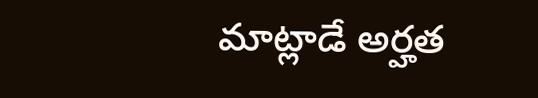మాట్లాడే అర్హత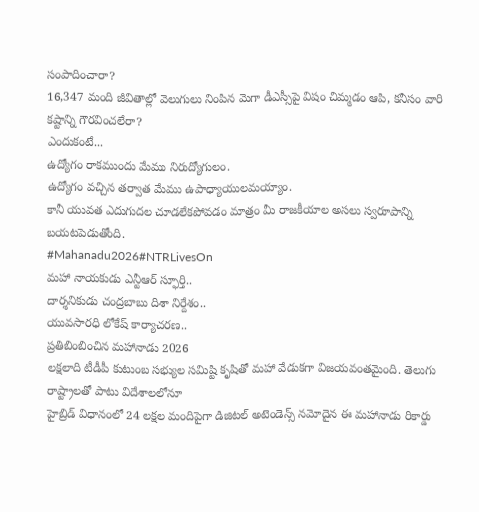సంపాదించారా?
16,347 మంది జీవితాల్లో వెలుగులు నింపిన మెగా డీఎస్సీపై విషం చిమ్మడం ఆపి, కనీసం వారి కష్టాన్ని గౌరవించలేరా?
ఎందుకంటే...
ఉద్యోగం రాకముందు మేము నిరుద్యోగులం.
ఉద్యోగం వచ్చిన తర్వాత మేము ఉపాధ్యాయులమయ్యాం.
కానీ యువత ఎదుగుదల చూడలేకపోవడం మాత్రం మీ రాజకీయాల అసలు స్వరూపాన్ని బయటపెడుతోంది.
#Mahanadu2026#NTRLivesOn
మహా నాయకుడు ఎన్టీఆర్ స్ఫూర్తి..
దార్శనికుడు చంద్రబాబు దిశా నిర్దేశం..
యువసారధి లోకేష్ కార్యాచరణ..
ప్రతిబింబించిన మహానాడు 2026
లక్షలాది టీడీపీ కుటుంబ సభ్యుల సమిష్టి కృషితో మహా వేడుకగా విజయవంతమైంది. తెలుగు రాష్ట్రాలతో పాటు విదేశాలలోనూ
హైబ్రిడ్ విధానంలో 24 లక్షల మందిపైగా డిజిటల్ అటెండెన్స్ నమోదైన ఈ మహానాడు రికార్డు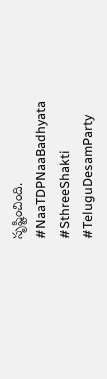సృష్టించింది.
#NaaTDPNaaBadhyata
#SthreeShakti
#TeluguDesamParty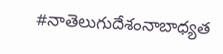#నాతెలుగుదేశంనాబాధ్యత